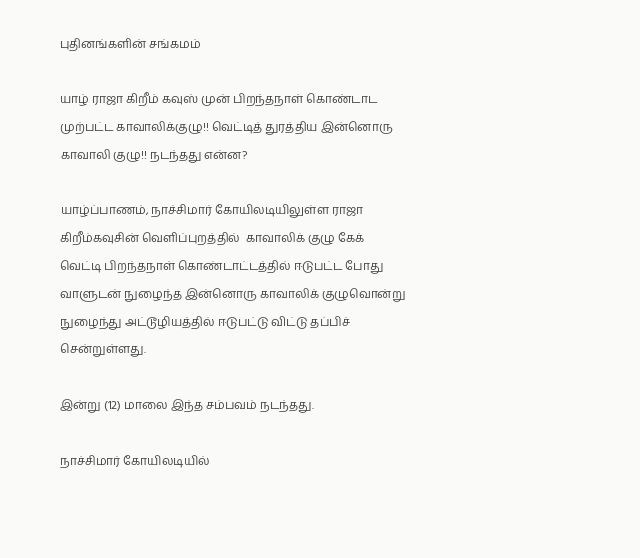புதினங்களின் சங்கமம்

யாழ் ராஜா கிறீம் கவுஸ் முன் பிறந்தநாள் கொண்டாட முற்பட்ட காவாலிக்குழு!! வெட்டித் துரத்திய இன்னொரு காவாலி குழு!! நடந்தது என்ன?

யாழ்ப்பாணம், நாச்சிமார் கோயிலடியிலுள்ள ராஜா கிறீம்கவுசின் வெளிப்புறத்தில்  காவாலிக் குழு கேக்
வெட்டி பிறந்தநாள் கொண்டாட்டத்தில் ஈடுபட்ட போது வாளுடன் நுழைந்த இன்னொரு காவாலிக் குழுவொன்று
நுழைந்து அட்டூழியத்தில் ஈடுபட்டு விட்டு தப்பிச் சென்றுள்ளது.

இன்று (12) மாலை இந்த சம்பவம் நடந்தது.

நாச்சிமார் கோயிலடியில்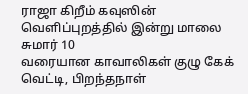ராஜா கிறீம் கவுஸின் வெளிப்புறத்தில் இன்று மாலை சுமார் 10
வரையான காவாலிகள் குழு கேக் வெட்டி, பிறந்தநாள்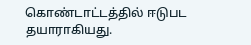கொண்டாட்டத்தில் ஈடுபட தயாராகியது.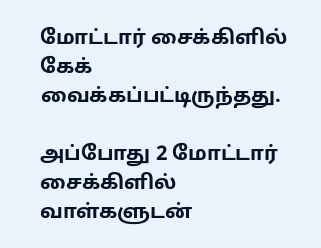மோட்டார் சைக்கிளில் கேக் வைக்கப்பட்டிருந்தது.

அப்போது 2 மோட்டார் சைக்கிளில் வாள்களுடன்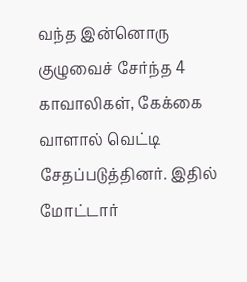வந்த இன்னொரு குழுவைச் சேர்ந்த 4 காவாலிகள், கேக்கை வாளால் வெட்டி சேதப்படுத்தினர். இதில் மோட்டார்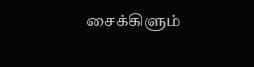சைக்கிளும்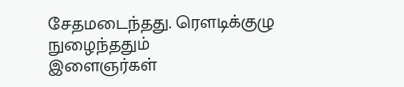சேதமடைந்தது. ரௌடிக்குழு நுழைந்ததும்
இளைஞர்கள்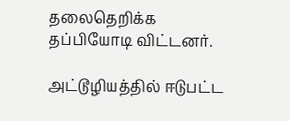தலைதெறிக்க தப்பியோடி விட்டனர்.

அட்டூழியத்தில் ஈடுபட்ட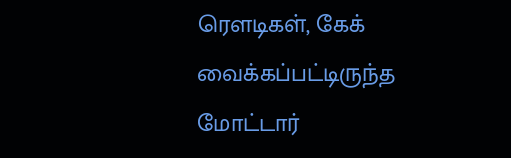ரௌடிகள், கேக் வைக்கப்பட்டிருந்த மோட்டார்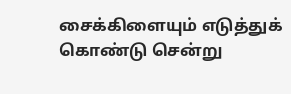சைக்கிளையும் எடுத்துக்
கொண்டு சென்று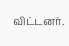விட்டனர்.